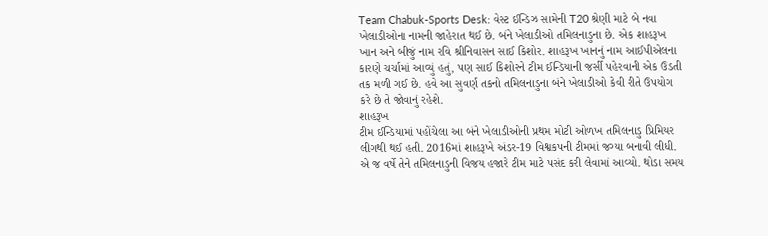Team Chabuk-Sports Desk: વેસ્ટ ઈન્ડિઝ સામેની T20 શ્રેણી માટે બે નવા ખેલાડીઓના નામની જાહેરાત થઈ છે. બંને ખેલાડીઓ તમિલનાડુના છે. એક શાહરૂખ ખાન અને બીજું નામ રવિ શ્રીનિવાસન સાઈ કિશોર. શાહરૂખ ખાનનું નામ આઈપીએલના કારણે ચર્ચામાં આવ્યું હતું, પણ સાઈ કિશોરને ટીમ ઈન્ડિયાની જર્સી પહેરવાની એક ઉડતી તક મળી ગઈ છે. હવે આ સુવર્ણ તકનો તમિલનાડુના બંને ખેલાડીઓ કેવી રીતે ઉપયોગ કરે છે તે જોવાનું રહેશે.
શાહરૂખ
ટીમ ઈન્ડિયામાં પહોંચેલા આ બંને ખેલાડીઓની પ્રથમ મોટી ઓળખ તમિલનાડુ પ્રિમિયર લીગથી થઈ હતી. 2016માં શાહરૂખે અંડર-19 વિશ્વકપની ટીમમાં જગ્યા બનાવી લીધી. એ જ વર્ષે તેને તમિલનાડુની વિજય હજારે ટીમ માટે પસંદ કરી લેવામાં આવ્યો. થોડા સમય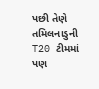પછી તેણે તમિલનાડુની T20 ટીમમાં પણ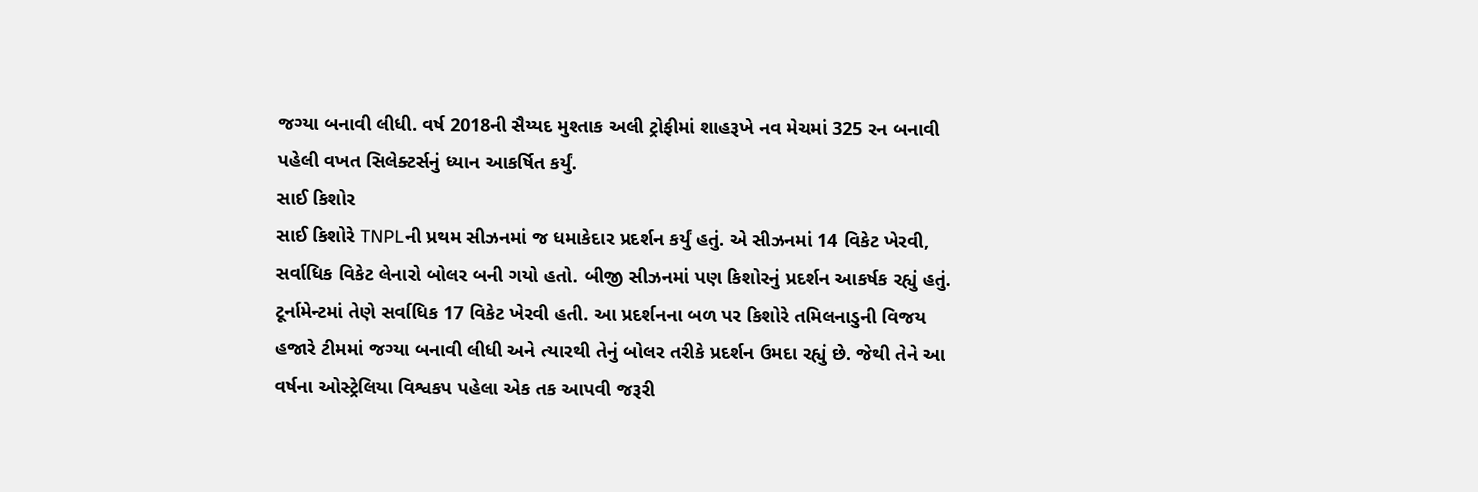જગ્યા બનાવી લીધી. વર્ષ 2018ની સૈય્યદ મુશ્તાક અલી ટ્રોફીમાં શાહરૂખે નવ મેચમાં 325 રન બનાવી પહેલી વખત સિલેક્ટર્સનું ધ્યાન આકર્ષિત કર્યું.
સાઈ કિશોર
સાઈ કિશોરે TNPLની પ્રથમ સીઝનમાં જ ધમાકેદાર પ્રદર્શન કર્યું હતું. એ સીઝનમાં 14 વિકેટ ખેરવી, સર્વાધિક વિકેટ લેનારો બોલર બની ગયો હતો. બીજી સીઝનમાં પણ કિશોરનું પ્રદર્શન આકર્ષક રહ્યું હતું. ટૂર્નામેન્ટમાં તેણે સર્વાધિક 17 વિકેટ ખેરવી હતી. આ પ્રદર્શનના બળ પર કિશોરે તમિલનાડુની વિજય હજારે ટીમમાં જગ્યા બનાવી લીધી અને ત્યારથી તેનું બોલર તરીકે પ્રદર્શન ઉમદા રહ્યું છે. જેથી તેને આ વર્ષના ઓસ્ટ્રેલિયા વિશ્વકપ પહેલા એક તક આપવી જરૂરી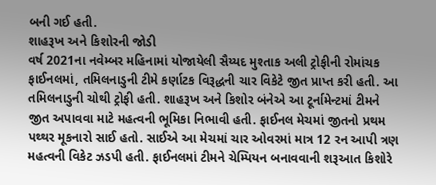બની ગઈ હતી.
શાહરૂખ અને કિશોરની જોડી
વર્ષ 2021ના નવેમ્બર મહિનામાં યોજાયેલી સૈય્યદ મુશ્તાક અલી ટ્રોફીની રોમાંચક ફાઈનલમાં, તમિલનાડુની ટીમે કર્ણાટક વિરૂદ્ધની ચાર વિકેટે જીત પ્રાપ્ત કરી હતી. આ તમિલનાડુની ચોથી ટ્રોફી હતી. શાહરૂખ અને કિશોર બંનેએ આ ટૂર્નામેન્ટમાં ટીમને જીત અપાવવા માટે મહત્વની ભૂમિકા નિભાવી હતી. ફાઈનલ મેચમાં જીતનો પ્રથમ પથ્થર મૂકનારો સાઈ હતો. સાઈએ આ મેચમાં ચાર ઓવરમાં માત્ર 12 રન આપી ત્રણ મહત્વની વિકેટ ઝડપી હતી. ફાઈનલમાં ટીમને ચેમ્પિયન બનાવવાની શરૂઆત કિશોરે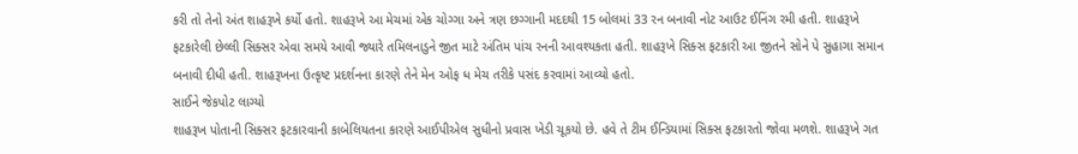કરી તો તેનો અંત શાહરૂખે કર્યો હતો. શાહરૂખે આ મેચમાં એક ચોગ્ગા અને ત્રણ છગ્ગાની મદદથી 15 બોલમાં 33 રન બનાવી નોટ આઉટ ઈનિંગ રમી હતી. શાહરૂખે ફટકારેલી છેલ્લી સિક્સર એવા સમયે આવી જ્યારે તમિલનાડુને જીત માટે અંતિમ પાંચ રનની આવશ્યકતા હતી. શાહરૂખે સિક્સ ફટકારી આ જીતને સોને પે સુહાગા સમાન બનાવી દીધી હતી. શાહરૂખના ઉત્કૃષ્ટ પ્રદર્શનના કારણે તેને મેન ઓફ ધ મેચ તરીકે પસંદ કરવામાં આવ્યો હતો.
સાઈને જેકપોટ લાગ્યો
શાહરૂખ પોતાની સિક્સર ફટકારવાની કાબેલિયતના કારણે આઈપીએલ સુધીનો પ્રવાસ ખેડી ચૂકયો છે. હવે તે ટીમ ઈન્ડિયામાં સિક્સ ફટકારતો જોવા મળશે. શાહરૂખે ગત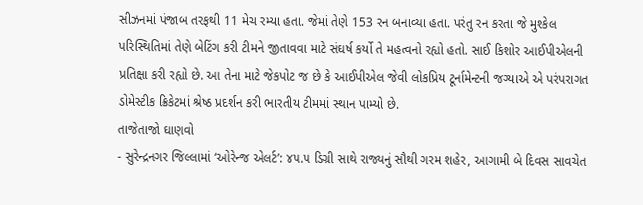સીઝનમાં પંજાબ તરફથી 11 મેચ રમ્યા હતા. જેમાં તેણે 153 રન બનાવ્યા હતા. પરંતુ રન કરતા જે મુશ્કેલ પરિસ્થિતિમાં તેણે બેટિંગ કરી ટીમને જીતાવવા માટે સંઘર્ષ કર્યો તે મહત્વનો રહ્યો હતો. સાઈ કિશોર આઈપીએલની પ્રતિક્ષા કરી રહ્યો છે. આ તેના માટે જેકપોટ જ છે કે આઈપીએલ જેવી લોકપ્રિય ટૂર્નામેન્ટની જગ્યાએ એ પરંપરાગત ડોમેસ્ટીક ક્રિકેટમાં શ્રેષ્ઠ પ્રદર્શન કરી ભારતીય ટીમમાં સ્થાન પામ્યો છે.
તાજેતાજો ઘાણવો
- સુરેન્દ્રનગર જિલ્લામાં ‘ઓરેન્જ એલર્ટ’: ૪૫.૫ ડિગ્રી સાથે રાજ્યનું સૌથી ગરમ શહેર, આગામી બે દિવસ સાવચેત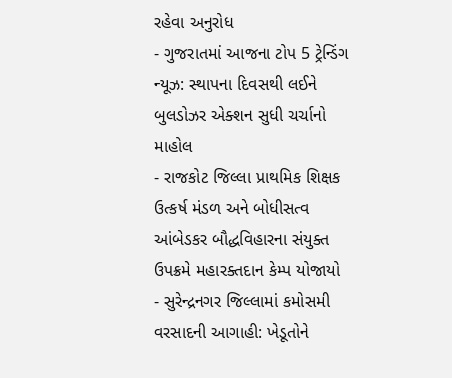રહેવા અનુરોધ
- ગુજરાતમાં આજના ટોપ 5 ટ્રેન્ડિંગ ન્યૂઝ: સ્થાપના દિવસથી લઈને બુલડોઝર એક્શન સુધી ચર્ચાનો માહોલ
- રાજકોટ જિલ્લા પ્રાથમિક શિક્ષક ઉત્કર્ષ મંડળ અને બોધીસત્વ આંબેડકર બૌદ્ધવિહારના સંયુક્ત ઉપક્રમે મહારક્તદાન કેમ્પ યોજાયો
- સુરેન્દ્રનગર જિલ્લામાં કમોસમી વરસાદની આગાહી: ખેડૂતોને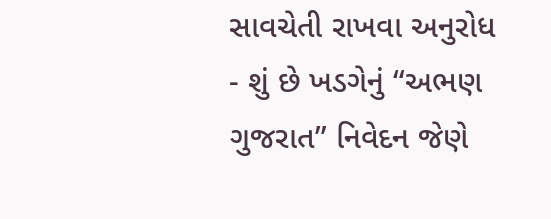સાવચેતી રાખવા અનુરોધ
- શું છે ખડગેનું “અભણ ગુજરાત” નિવેદન જેણે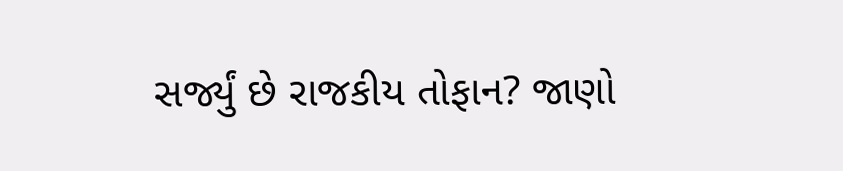સર્જ્યું છે રાજકીય તોફાન? જાણો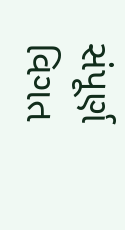સંપૂર્ણ વિગત